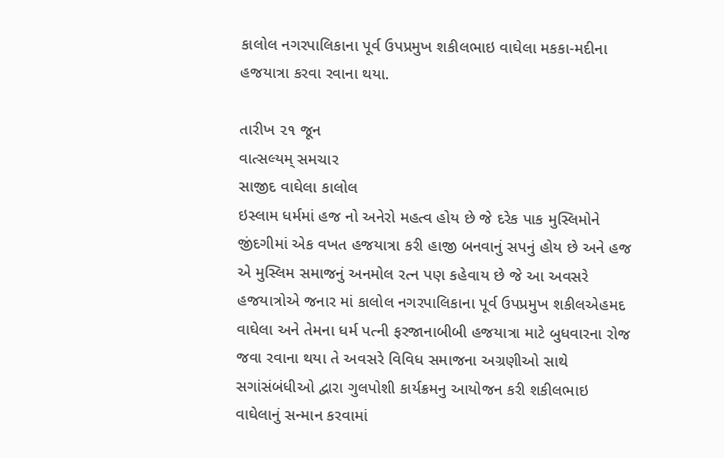કાલોલ નગરપાલિકાના પૂર્વ ઉપપ્રમુખ શકીલભાઇ વાઘેલા મકકા-મદીના હજયાત્રા કરવા રવાના થયા.

તારીખ ૨૧ જૂન
વાત્સલ્યમ્ સમચાર
સાજીદ વાઘેલા કાલોલ
ઇસ્લામ ધર્મમાં હજ નો અનેરો મહત્વ હોય છે જે દરેક પાક મુસ્લિમોને જીંદગીમાં એક વખત હજયાત્રા કરી હાજી બનવાનું સપનું હોય છે અને હજ એ મુસ્લિમ સમાજનું અનમોલ રત્ન પણ કહેવાય છે જે આ અવસરે હજયાત્રોએ જનાર માં કાલોલ નગરપાલિકાના પૂર્વ ઉપપ્રમુખ શકીલએહમદ વાઘેલા અને તેમના ધર્મ પત્ની ફરજાનાબીબી હજયાત્રા માટે બુધવારના રોજ જવા રવાના થયા તે અવસરે વિવિધ સમાજના અગ્રણીઓ સાથે સગાંસંબંધીઓ દ્વારા ગુલપોશી કાર્યક્રમનુ આયોજન કરી શકીલભાઇ વાઘેલાનું સન્માન કરવામાં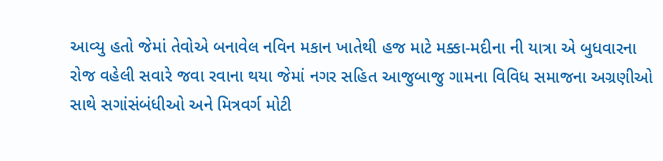આવ્યુ હતો જેમાં તેવોએ બનાવેલ નવિન મકાન ખાતેથી હજ માટે મક્કા-મદીના ની યાત્રા એ બુધવારના રોજ વહેલી સવારે જવા રવાના થયા જેમાં નગર સહિત આજુબાજુ ગામના વિવિધ સમાજના અગ્રણીઓ સાથે સગાંસંબંધીઓ અને મિત્રવર્ગ મોટી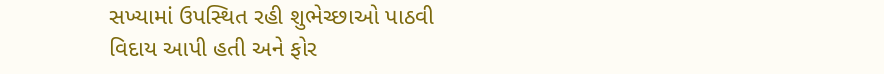સખ્યામાં ઉપસ્થિત રહી શુભેચ્છાઓ પાઠવી વિદાય આપી હતી અને ફોર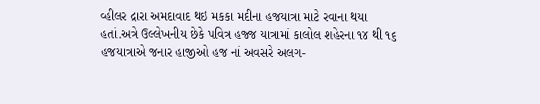વ્હીલર દ્રારા અમદાવાદ થઇ મકકા મદીના હજયાત્રા માટે રવાના થયા હતાં.અત્રે ઉલ્લેખનીય છેકે પવિત્ર હજ્જ યાત્રામાં કાલોલ શહેરના ૧૪ થી ૧૬ હજયાત્રાએ જનાર હાજીઓ હજ નાં અવસરે અલગ-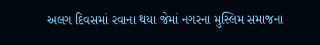અલગ દિવસમાં રવાના થયા જેમાં નગરના મુસ્લિમ સમાજના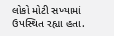લોકો મોટી સખ્યામાં ઉપસ્થિત રહ્યા હતા.